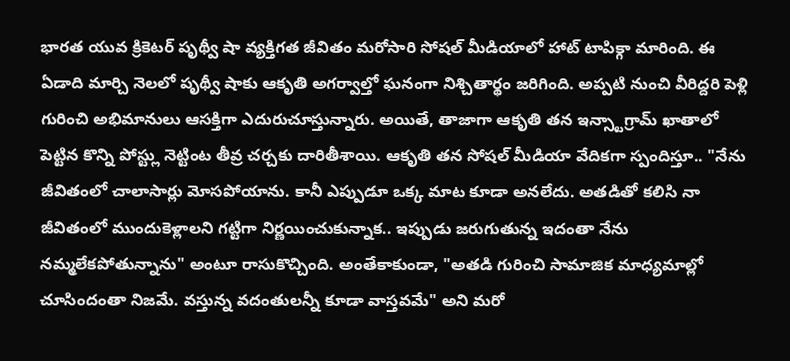భారత యువ క్రికెటర్ పృథ్వీ షా వ్యక్తిగత జీవితం మరోసారి సోషల్ మీడియాలో హాట్ టాపిక్గా మారింది. ఈ ఏడాది మార్చి నెలలో పృథ్వీ షాకు ఆకృతి అగర్వాల్తో ఘనంగా నిశ్చితార్థం జరిగింది. అప్పటి నుంచి వీరిద్దరి పెళ్లి గురించి అభిమానులు ఆసక్తిగా ఎదురుచూస్తున్నారు. అయితే, తాజాగా ఆకృతి తన ఇన్స్టాగ్రామ్ ఖాతాలో పెట్టిన కొన్ని పోస్ట్లు నెట్టింట తీవ్ర చర్చకు దారితీశాయి. ఆకృతి తన సోషల్ మీడియా వేదికగా స్పందిస్తూ.. "నేను జీవితంలో చాలాసార్లు మోసపోయాను. కానీ ఎప్పుడూ ఒక్క మాట కూడా అనలేదు. అతడితో కలిసి నా జీవితంలో ముందుకెళ్లాలని గట్టిగా నిర్ణయించుకున్నాక.. ఇప్పుడు జరుగుతున్న ఇదంతా నేను నమ్మలేకపోతున్నాను" అంటూ రాసుకొచ్చింది. అంతేకాకుండా, "అతడి గురించి సామాజిక మాధ్యమాల్లో చూసిందంతా నిజమే. వస్తున్న వదంతులన్నీ కూడా వాస్తవమే" అని మరో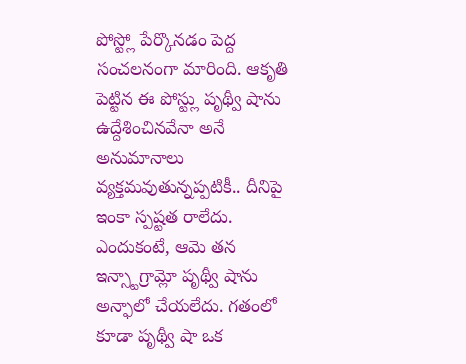పోస్ట్లో పేర్కొనడం పెద్ద సంచలనంగా మారింది. ఆకృతి పెట్టిన ఈ పోస్ట్లు పృథ్వీ షాను ఉద్దేశించినవేనా అనే అనుమానాలు వ్యక్తమవుతున్నప్పటికీ.. దీనిపై ఇంకా స్పష్టత రాలేదు. ఎందుకంటే, ఆమె తన ఇన్స్టాగ్రామ్లో పృథ్వీ షాను అన్ఫాలో చేయలేదు. గతంలో కూడా పృథ్వీ షా ఒక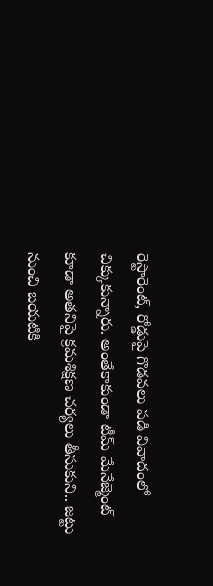రెస్టారెంట్, రోడ్డుపై గొడవలు పడి వివాదంలో చిక్కుకున్నారు. అంతేకాకుండా టీమ్ మేనేజ్మెంట్ కూడా అతనిపై క్రమశిక్షణ చర్యలు తీసుకుని.. జట్టు నుంచి బయటికి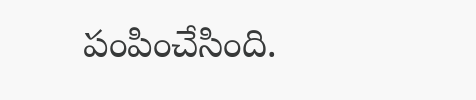పంపించేసింది.